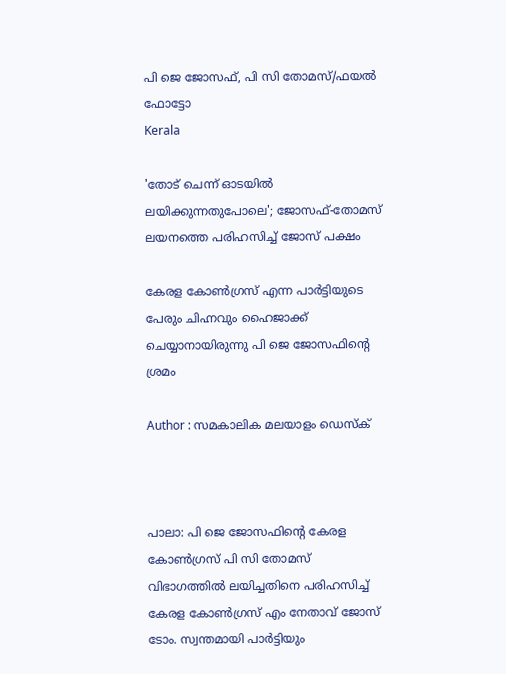പി ജെ ജോസഫ്, പി സി തോമസ്/ഫയല്‍ ഫോട്ടോ
Kerala

'തോട് ചെന്ന് ഓടയില്‍ ലയിക്കുന്നതുപോലെ'; ജോസഫ്-തോമസ് ലയനത്തെ പരിഹസിച്ച് ജോസ് പക്ഷം

കേരള കോണ്‍ഗ്രസ് എന്ന പാര്‍ട്ടിയുടെ പേരും ചിഹ്നവും ഹൈജാക്ക് ചെയ്യാനായിരുന്നു പി ജെ ജോസഫിന്റെ ശ്രമം

Author : സമകാലിക മലയാളം ഡെസ്ക്



പാലാ: പി ജെ ജോസഫിന്റെ കേരള കോണ്‍ഗ്രസ് പി സി തോമസ് വിഭാഗത്തില്‍ ലയിച്ചതിനെ പരിഹസിച്ച് കേരള കോണ്‍ഗ്രസ് എം നേതാവ് ജോസ് ടോം. സ്വന്തമായി പാര്‍ട്ടിയും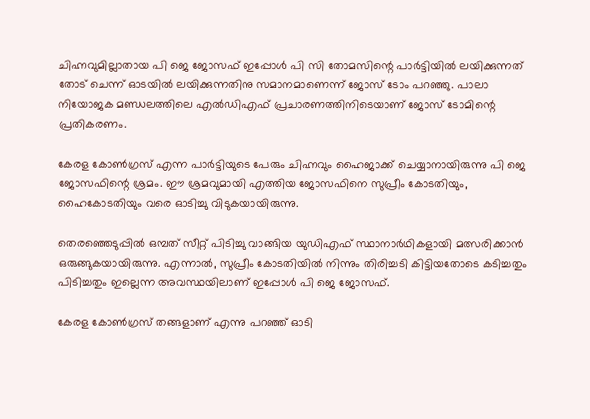ചിഹ്നവുമില്ലാതായ പി ജെ ജോസഫ് ഇപ്പോള്‍ പി സി തോമസിന്റെ പാര്‍ട്ടിയില്‍ ലയിക്കുന്നത് തോട് ചെന്ന് ഓടയില്‍ ലയിക്കുന്നതിനു സമാനമാണെന്ന് ജോസ് ടോം പറഞ്ഞു. പാലാ നിയോജക മണ്ഡലത്തിലെ എല്‍ഡിഎഫ് പ്രചാരണത്തിനിടെയാണ് ജോസ് ടോമിന്റെ പ്രതികരണം.

കേരള കോണ്‍ഗ്രസ് എന്ന പാര്‍ട്ടിയുടെ പേരും ചിഹ്നവും ഹൈജാക്ക് ചെയ്യാനായിരുന്നു പി ജെ ജോസഫിന്റെ ശ്രമം. ഈ ശ്രമവുമായി എത്തിയ ജോസഫിനെ സുപ്രീം കോടതിയും, ഹൈകോടതിയും വരെ ഓടിച്ചു വിടുകയായിരുന്നു.

തെരഞ്ഞെടുപ്പില്‍ ഒമ്പത് സീറ്റ് പിടിച്ചു വാങ്ങിയ യുഡിഎഫ് സ്ഥാനാര്‍ഥികളായി മത്സരിക്കാന്‍ ഒരുങ്ങുകയായിരുന്നു. എന്നാല്‍, സുപ്രീം കോടതിയില്‍ നിന്നും തിരിച്ചടി കിട്ടിയതോടെ കടിച്ചതും പിടിച്ചതും ഇല്ലെന്ന അവസ്ഥയിലാണ് ഇപ്പോള്‍ പി ജെ ജോസഫ്.

കേരള കോണ്‍ഗ്രസ് തങ്ങളാണ് എന്നു പറഞ്ഞ് ഓടി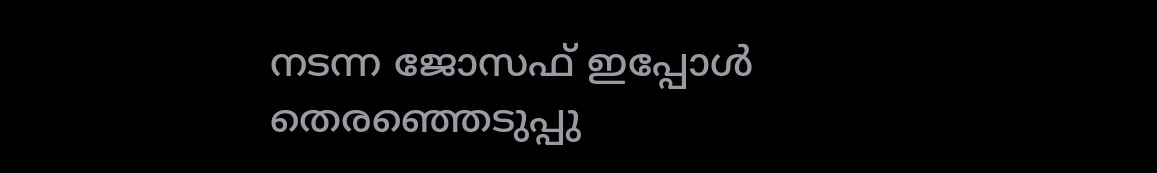നടന്ന ജോസഫ് ഇപ്പോള്‍ തെരഞ്ഞെടുപ്പു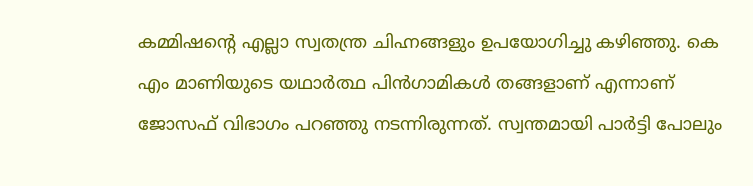കമ്മിഷന്റെ എല്ലാ സ്വതന്ത്ര ചിഹ്നങ്ങളും ഉപയോഗിച്ചു കഴിഞ്ഞു. കെ എം മാണിയുടെ യഥാര്‍ത്ഥ പിന്‍ഗാമികള്‍ തങ്ങളാണ് എന്നാണ് ജോസഫ് വിഭാഗം പറഞ്ഞു നടന്നിരുന്നത്. സ്വന്തമായി പാര്‍ട്ടി പോലും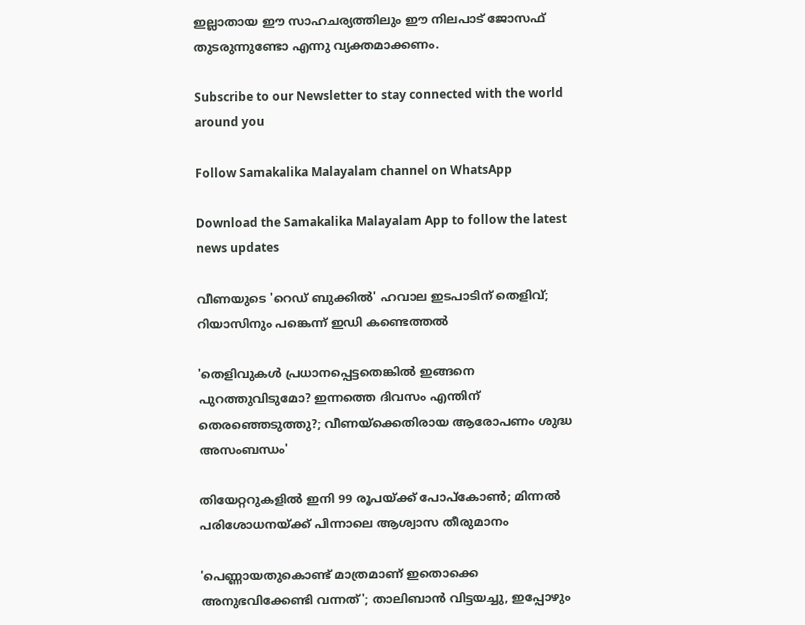ഇല്ലാതായ ഈ സാഹചര്യത്തിലും ഈ നിലപാട് ജോസഫ് തുടരുന്നുണ്ടോ എന്നു വ്യക്തമാക്കണം.

Subscribe to our Newsletter to stay connected with the world around you

Follow Samakalika Malayalam channel on WhatsApp

Download the Samakalika Malayalam App to follow the latest news updates

വീണയുടെ 'റെഡ് ബുക്കില്‍' ഹവാല ഇടപാടിന് തെളിവ്; റിയാസിനും പങ്കെന്ന് ഇഡി കണ്ടെത്തല്‍

'തെളിവുകള്‍ പ്രധാനപ്പെട്ടതെങ്കില്‍ ഇങ്ങനെ പുറത്തുവിടുമോ? ഇന്നത്തെ ദിവസം എന്തിന് തെരഞ്ഞെടുത്തു?; വീണയ്‌ക്കെതിരായ ആരോപണം ശുദ്ധ അസംബന്ധം'

തിയേറ്ററുകളില്‍ ഇനി 99 രൂപയ്ക്ക് പോപ്‌കോണ്‍; മിന്നല്‍ പരിശോധനയ്ക്ക് പിന്നാലെ ആശ്വാസ തീരുമാനം

'പെണ്ണായതുകൊണ്ട് മാത്രമാണ് ഇതൊക്കെ അനുഭവിക്കേണ്ടി വന്നത്'; താലിബാന്‍ വിട്ടയച്ചു, ഇപ്പോഴും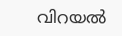വിറയല്‍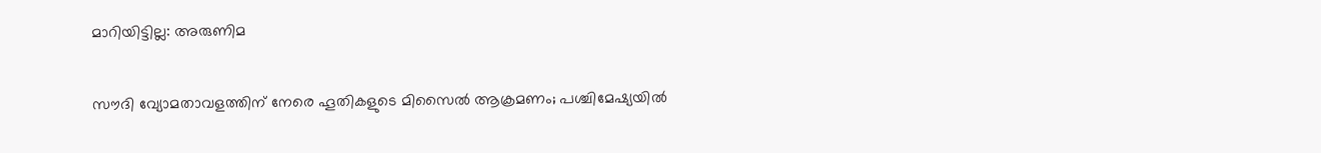മാറിയിട്ടില്ല: അരുണിമ

സൗദി വ്യോമതാവളത്തിന് നേരെ ഹൂതികളുടെ മിസൈല്‍ ആക്രമണം; പശ്ചിമേഷ്യയില്‍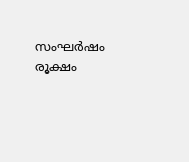സംഘര്‍ഷം രൂക്ഷം